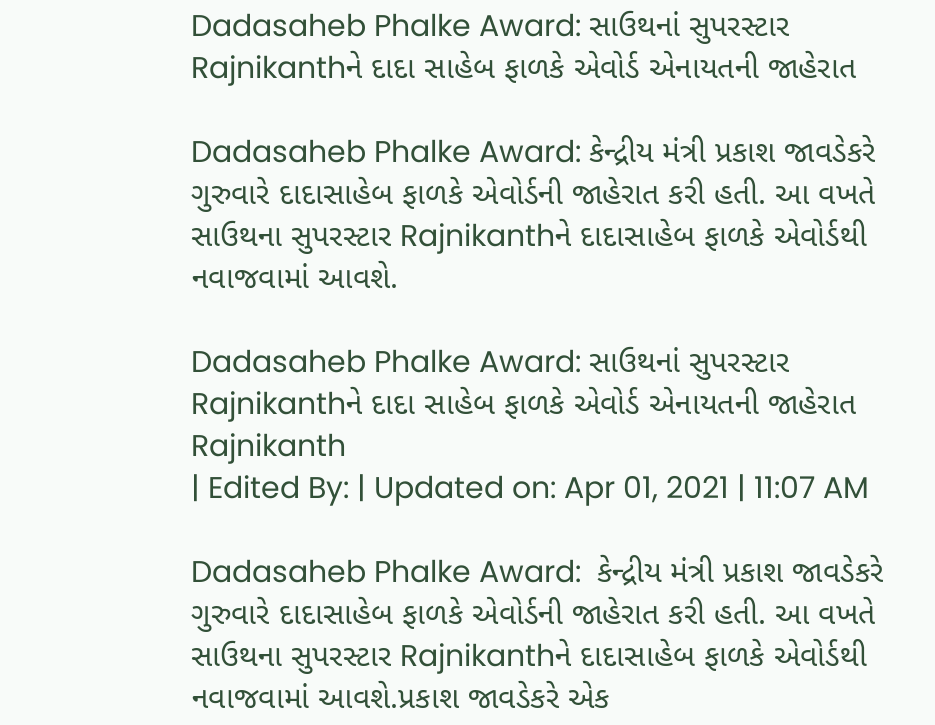Dadasaheb Phalke Award: સાઉથનાં સુપરસ્ટાર Rajnikanthને દાદા સાહેબ ફાળકે એવોર્ડ એનાયતની જાહેરાત

Dadasaheb Phalke Award: કેન્દ્રીય મંત્રી પ્રકાશ જાવડેકરે ગુરુવારે દાદાસાહેબ ફાળકે એવોર્ડની જાહેરાત કરી હતી. આ વખતે સાઉથના સુપરસ્ટાર Rajnikanthને દાદાસાહેબ ફાળકે એવોર્ડથી નવાજવામાં આવશે.

Dadasaheb Phalke Award: સાઉથનાં સુપરસ્ટાર Rajnikanthને દાદા સાહેબ ફાળકે એવોર્ડ એનાયતની જાહેરાત
Rajnikanth
| Edited By: | Updated on: Apr 01, 2021 | 11:07 AM

Dadasaheb Phalke Award:  કેન્દ્રીય મંત્રી પ્રકાશ જાવડેકરે ગુરુવારે દાદાસાહેબ ફાળકે એવોર્ડની જાહેરાત કરી હતી. આ વખતે સાઉથના સુપરસ્ટાર Rajnikanthને દાદાસાહેબ ફાળકે એવોર્ડથી નવાજવામાં આવશે.પ્રકાશ જાવડેકરે એક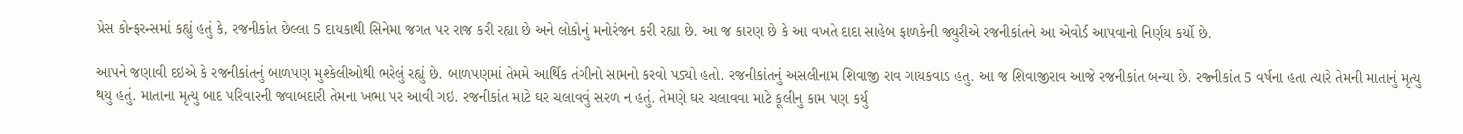પ્રેસ કોન્ફરન્સમાં કહ્યું હતું કે, રજનીકાંત છેલ્લા 5 દાયકાથી સિનેમા જગત પર રાજ કરી રહ્યા છે અને લોકોનું મનોરંજન કરી રહ્યા છે. આ જ કારણ છે કે આ વખતે દાદા સાહેબ ફાળકેની જ્યુરીએ રજનીકાંતને આ એવોર્ડ આપવાનો નિર્ણય કર્યો છે.

આપને જણાવી દઇએ કે રજનીકાંતનું બાળપણ મુશ્કેલીઓથી ભરેલું રહ્યું છે. બાળપણમાં તેમમે આર્થિક તંગીનો સામનો કરવો પડ્યો હતો. રજનીકાંતનું અસલીનામ શિવાજી રાવ ગાયકવાડ હતુ. આ જ શિવાજીરાવ આજે રજનીકાંત બન્યા છે. રજ્નીકાંત 5 વર્ષના હતા ત્યારે તેમની માતાનું મૃત્યુ થયુ હતું. માતાના મૃત્યુ બાદ પરિવારની જવાબદારી તેમના ખભા પર આવી ગઇ. રજનીકાંત માટે ઘર ચલાવવું સરળ ન હતું. તેમણે ઘર ચલાવવા માટે કૂલીનુ કામ પણ કર્યુ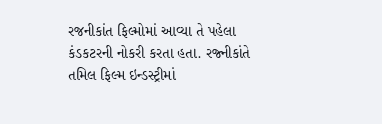રજનીકાંત ફિલ્મોમાં આવ્યા તે પહેલા કંડકટરની નોકરી કરતા હતા. રજ્નીકાંતે તમિલ ફિલ્મ ઇન્ડસ્ટ્રીમાં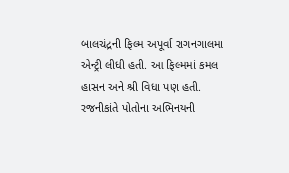બાલચંદ્રની ફિલ્મ અપૂર્વા રાગનગાલમા એન્ટ્રી લીધી હતી. આ ફિલ્મમાં કમલ હાસન અને શ્રી વિધા પણ હતી. રજનીકાંતે પોતોના અભિનયની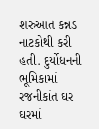શરુઆત કન્ન઼ડ નાટકોથી કરી હતી. દુર્યોધનની ભૂમિકામાં રજનીકાંત ઘર ઘરમાં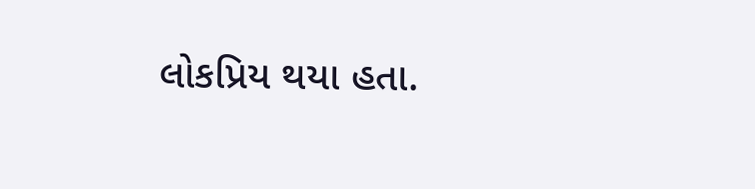લોકપ્રિય થયા હતા.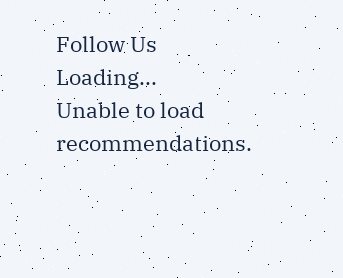Follow Us
Loading...
Unable to load recommendations.